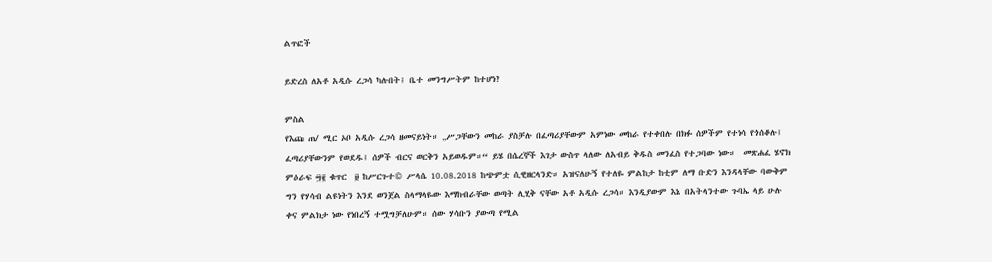ልጥፎች

ይድረስ ለአቶ አዲሱ ረጋሳ ካሉበት፤ ቤተ መንግሥትም ከተሆነ?

ምስል
የእጩ ጠ/ ሚር ኦቦ አዲሱ ረጋሳ ዘመናይነት። „ሥጋቸውን መከራ ያስቻሉ በፈጣሪያቸውም አምነው መከራ የተቀበሉ በክፉ ሰዎችም የተነሳ የጎሰቆሉ፤ ፈጣሪያቸውንም የወደዱ፤ ሰዎች ብርና ወርቅን አይወዱም።“ ይሄ በሴረኞች እገታ ውስጥ ላለው ለአብይ ቅዱስ መንፈስ የተጋባው ነው።  መጽሐፈ ሄኖክ ምዕራፍ ፵፪ ቁጥር  ፱ ከሥርጉተ© ሥላሴ 10.08.2018 ከጭምቷ ሲዊዘርላንድ። አዝናለሁኝ የተለዬ ምልከታ ከቲም ለማ ቡድን እንዳላቸው ባውቅም ግን የሃሳብ ልዩነትን እንደ ወንጀል ስላማላዬው እማከብራቸው ወጣት ሊሂቅ ናቸው አቶ አዲሱ ረጋሳ። እንዲያውም እኔ በአትላንተው ጉባኤ ላይ ሁሉ ቀና ምልክታ ነው የነበረኝ ተሟግቻለሁም። ሰው ሃሳቡን ያውጣ የሚል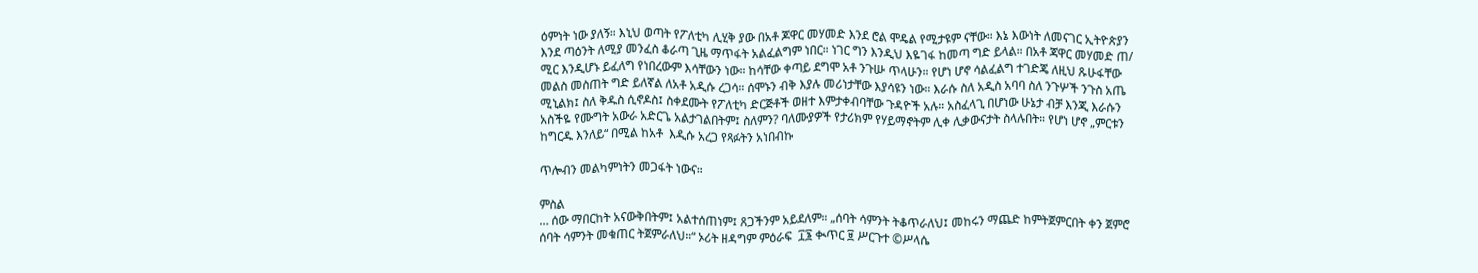ዕምነት ነው ያለኝ። እኒህ ወጣት የፖለቲካ ሊሂቅ ያው በአቶ ጆዋር መሃመድ እንደ ሮል ሞዴል የሚታዩም ናቸው። እኔ እውነት ለመናገር ኢትዮጵያን እንደ ጣዕንት ለሚያ መንፈስ ቆራጣ ጊዜ ማጥፋት አልፈልግም ነበር። ነገር ግን እንዲህ እዬገፋ ከመጣ ግድ ይላል። በአቶ ጃዋር መሃመድ ጠ/ ሚር እንዲሆኑ ይፈለግ የነበረውም እሳቸውን ነው። ከሳቸው ቀጣይ ደግሞ አቶ ንጉሡ ጥላሁን። የሆነ ሆኖ ሳልፈልግ ተገድጄ ለዚህ ጹሁፋቸው መልስ መስጠት ግድ ይለኛል ለአቶ አዲሱ ረጋሳ። ሰሞኑን ብቅ እያሉ መሪነታቸው እያሳዩን ነው። እራሱ ስለ አዲስ አባባ ስለ ንጉሦች ንጉስ አጤ ሚኒልክ፤ ስለ ቅዱስ ሲኖዶስ፤ ስቀደሙት የፖለቲካ ድርጅቶች ወዘተ እምታቀብባቸው ጉዳዮች አሉ። አስፈላጊ በሆነው ሁኔታ ብቻ እንጂ እራሱን አስችዬ የሙግት አውራ አድርጌ አልታገልበትም፤ ስለምን? ባለሙያዎች የታሪክም የሃይማኖትም ሊቀ ሊቃውናታት ስላሉበት። የሆነ ሆኖ „ምርቱን ከግርዱ እንለይ“ በሚል ከአቶ  እዲሱ አረጋ የጻፉትን አነበብኩ

ጥሎብን መልካምነትን መጋፋት ነውና።

ምስል
… ሰው ማበርከት አናውቅበትም፤ አልተሰጠነም፤ ጸጋችንም አይደለም። „ሰባት ሳምንት ትቆጥራለህ፤ መከሩን ማጨድ ከምትጀምርበት ቀን ጀምሮ  ሰባት ሳምንት መቁጠር ትጀምራለህ።“ ኦሪት ዘዳግም ምዕራፍ  ፲፮ ቊጥር ፱ ሥርጉተ ©ሥላሴ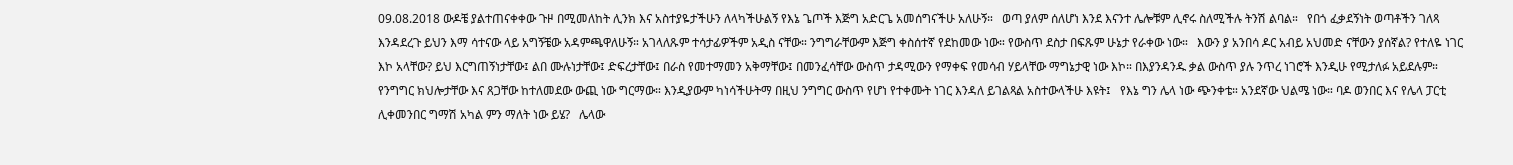09.08.2018 ውዶቼ ያልተጠናቀቀው ጉዞ በሚመለከት ሊንክ እና አስተያዬታችሁን ለላካችሁልኝ የእኔ ጌጦች እጅግ አድርጌ አመሰግናችሁ አለሁኝ።   ወጣ ያለም ሰለሆነ እንደ እናንተ ሌሎቹም ሊኖሩ ስለሚችሉ ትንሽ ልባል።   የበጎ ፈቃደኝነት ወጣቶችን ገለጻ እንዳደረጉ ይህን እማ ሳተናው ላይ አግኝቼው አዳምጫዋለሁኝ። አገላለጹም ተሳታፊዎችም አዲስ ናቸው። ንግግራቸውም እጅግ ቀስሰተኛ የደከመው ነው። የውስጥ ደስታ በፍጹም ሁኔታ የራቀው ነው።   እውን ያ አንበሳ ዶር አብይ አህመድ ናቸውን ያሰኛል? የተለዬ ነገር እኮ አላቸው? ይህ እርግጠኝነታቸው፤ ልበ ሙሉነታቸው፤ ድፍረታቸው፤ በራስ የመተማመን አቅማቸው፤ በመንፈሳቸው ውስጥ ታዳሚውን የማቀፍ የመሳብ ሃይላቸው ማግኔታዊ ነው እኮ። በእያንዳንዱ ቃል ውስጥ ያሉ ንጥረ ነገሮች እንዲሁ የሚታለፉ አይደሉም። የንግግር ክህሎታቸው እና ጸጋቸው ከተለመደው ውጪ ነው ግርማው። እንዲያውም ካነሳችሁትማ በዚህ ንግግር ውስጥ የሆነ የተቀሙት ነገር እንዳለ ይገልጻል አስተውላችሁ እዩት፤   የእኔ ግን ሌላ ነው ጭንቀቴ። አንደኛው ህልሜ ነው። ባዶ ወንበር እና የሌላ ፓርቲ ሊቀመንበር ግማሽ አካል ምን ማለት ነው ይሄ?   ሌላው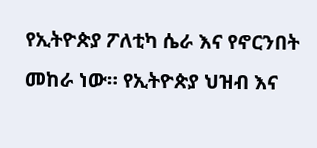የኢትዮጵያ ፖለቲካ ሴራ እና የኖርንበት መከራ ነው። የኢትዮጵያ ህዝብ እና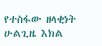የተስፋው ዘላቂነት ሁልጊዜ እክል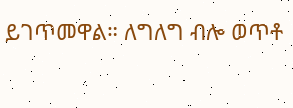ይገጥመዋል። ለግለግ ብሎ ወጥቶ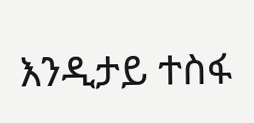እንዲታይ ተስፋ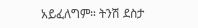አይፈለግም። ትንሽ ደስታ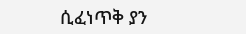ሲፈነጥቅ ያን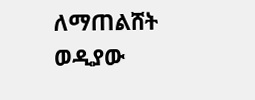ለማጠልሸት ወዲያው